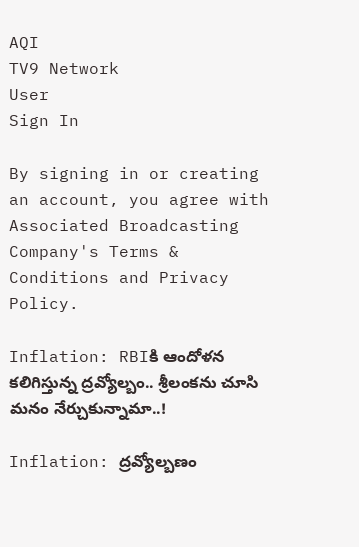AQI
TV9 Network
User
Sign In

By signing in or creating an account, you agree with Associated Broadcasting Company's Terms & Conditions and Privacy Policy.

Inflation: RBIకి ఆందోళన కలిగిస్తున్న ద్రవ్యోల్బం.. శ్రీలంకను చూసి మనం నేర్చుకున్నామా..!

Inflation: ద్రవ్యోల్బణం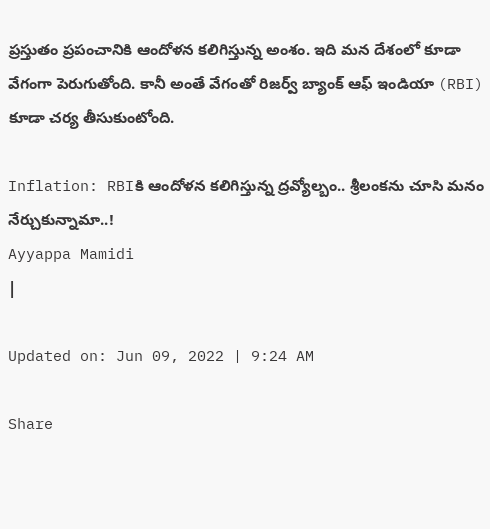ప్రస్తుతం ప్రపంచానికి ఆందోళన కలిగిస్తున్న అంశం. ఇది మన దేశంలో కూడా వేగంగా పెరుగుతోంది. కానీ అంతే వేగంతో రిజర్వ్ బ్యాంక్ ఆఫ్ ఇండియా (RBI) కూడా చర్య తీసుకుంటోంది.

Inflation: RBIకి ఆందోళన కలిగిస్తున్న ద్రవ్యోల్బం.. శ్రీలంకను చూసి మనం నేర్చుకున్నామా..!
Ayyappa Mamidi
|

Updated on: Jun 09, 2022 | 9:24 AM

Share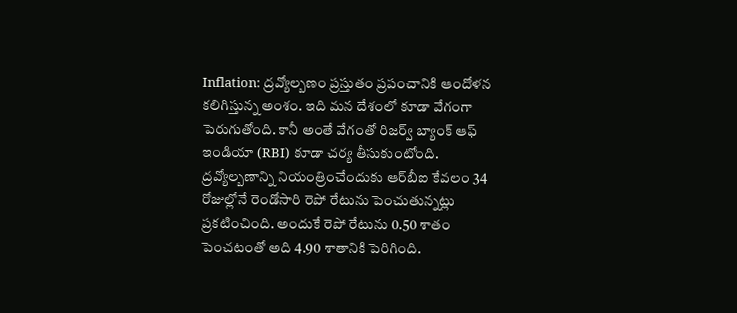Inflation: ద్రవ్యోల్బణం ప్రస్తుతం ప్రపంచానికి ఆందోళన కలిగిస్తున్న అంశం. ఇది మన దేశంలో కూడా వేగంగా పెరుగుతోంది. కానీ అంతే వేగంతో రిజర్వ్ బ్యాంక్ ఆఫ్ ఇండియా (RBI) కూడా చర్య తీసుకుంటోంది. ద్రవ్యోల్బణాన్ని నియంత్రించేందుకు ఆర్‌బీఐ కేవలం 34 రోజుల్లోనే రెండోసారి రెపో రేటును పెంచుతున్నట్లు ప్రకటించింది. అందుకే రెపో రేటును 0.50 శాతం పెంచటంతో అది 4.90 శాతానికి పెరిగింది.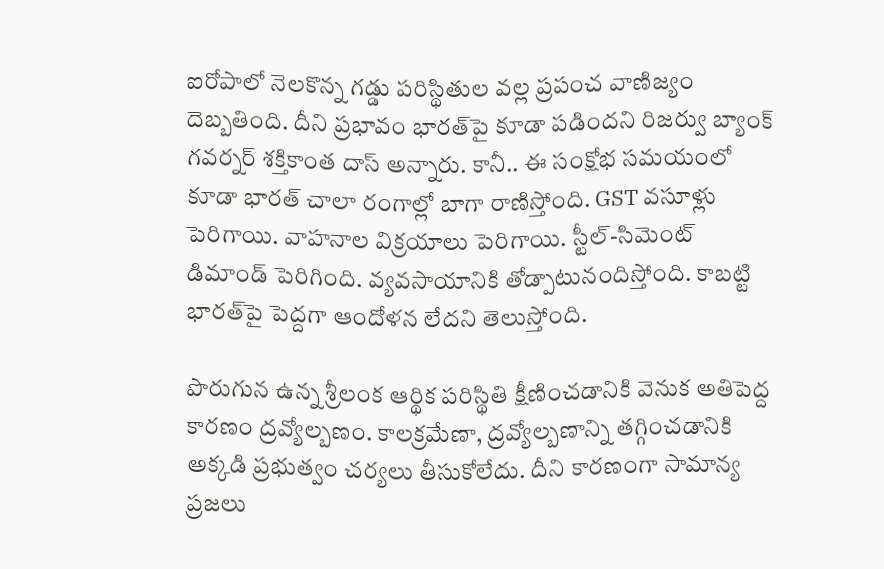ఐరోపాలో నెలకొన్న గడ్డు పరిస్థితుల వల్ల ప్రపంచ వాణిజ్యం దెబ్బతింది. దీని ప్రభావం భారత్‌పై కూడా పడిందని రిజర్వు బ్యాంక్ గవర్నర్ శక్తికాంత దాస్ అన్నారు. కానీ.. ఈ సంక్షోభ సమయంలో కూడా భారత్ చాలా రంగాల్లో బాగా రాణిస్తోంది. GST వసూళ్లు పెరిగాయి. వాహనాల విక్రయాలు పెరిగాయి. స్టీల్-సిమెంట్ డిమాండ్ పెరిగింది. వ్యవసాయానికి తోడ్పాటునందిస్తోంది. కాబట్టి భారత్‌పై పెద్దగా ఆందోళన లేదని తెలుస్తోంది.

పొరుగున ఉన్న శ్రీలంక ఆర్థిక పరిస్థితి క్షీణించడానికి వెనుక అతిపెద్ద కారణం ద్రవ్యోల్బణం. కాలక్రమేణా, ద్రవ్యోల్బణాన్ని తగ్గించడానికి అక్కడి ప్రభుత్వం చర్యలు తీసుకోలేదు. దీని కారణంగా సామాన్య ప్రజలు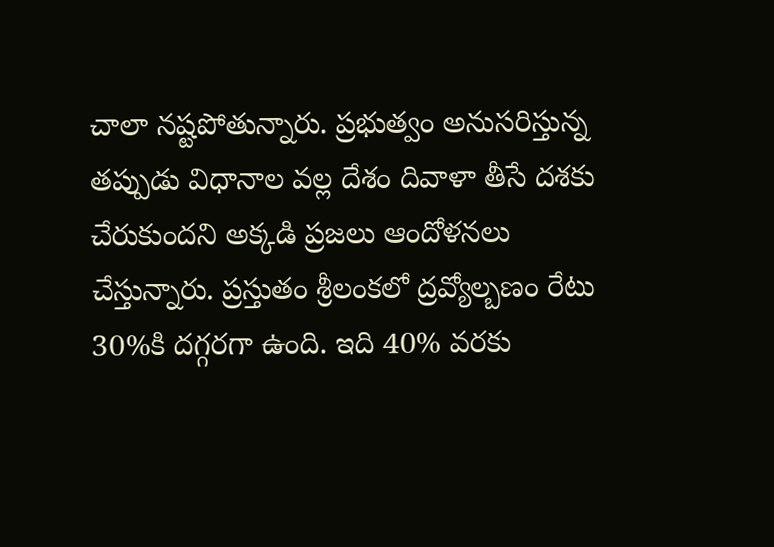చాలా నష్టపోతున్నారు. ప్రభుత్వం అనుసరిస్తున్న తప్పుడు విధానాల వల్ల దేశం దివాళా తీసే దశకు చేరుకుందని అక్కడి ప్రజలు ఆందోళనలు చేస్తున్నారు. ప్రస్తుతం శ్రీలంకలో ద్రవ్యోల్బణం రేటు 30%కి దగ్గరగా ఉంది. ఇది 40% వరకు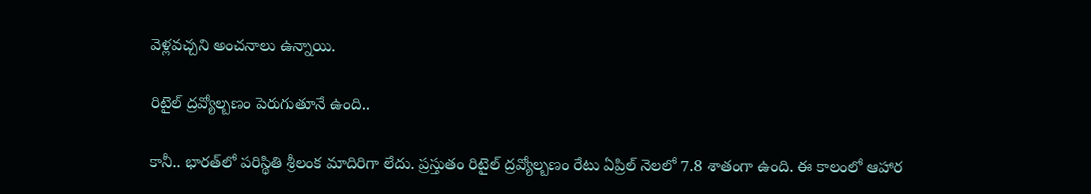వెళ్లవచ్చని అంచనాలు ఉన్నాయి.

రిటైల్ ద్రవ్యోల్బణం పెరుగుతూనే ఉంది..

కానీ.. భారత్‌లో పరిస్థితి శ్రీలంక మాదిరిగా లేదు. ప్రస్తుతం రిటైల్ ద్రవ్యోల్బణం రేటు ఏప్రిల్ నెలలో 7.8 శాతంగా ఉంది. ఈ కాలంలో ఆహార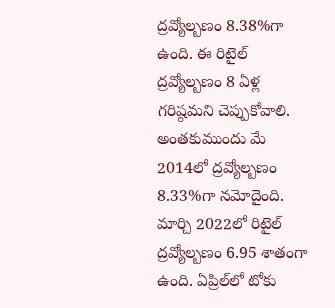ద్రవ్యోల్బణం 8.38%గా ఉంది. ఈ రిటైల్ ద్రవ్యోల్బణం 8 ఏళ్ల గరిష్ఠమని చెప్పుకోవాలి. అంతకుముందు మే 2014లో ద్రవ్యోల్బణం 8.33%గా నమోదైంది. మార్చి 2022లో రిటైల్ ద్రవ్యోల్బణం 6.95 శాతంగా ఉంది. ఏప్రిల్‌లో టోకు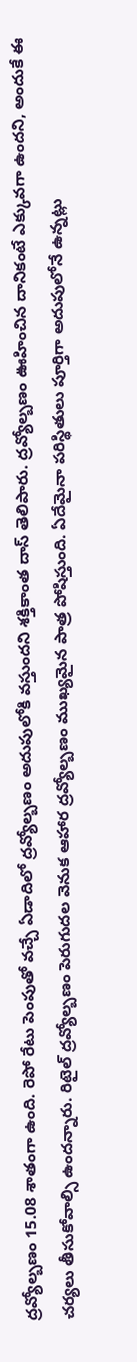ద్రవ్యోల్బణం 15.08 శాతంగా ఉంది. రెపో రేటు పెంపుతో వచ్చే ఏడాదిలో ద్రవ్యోల్బణం అదుపులోకి వస్తుందని శక్తికాంత దాస్ తెలిపారు. ద్రవ్యోల్బణం ఊహించిన దానికంటే ఎక్కువగా ఉందని, అందుకే ఈ చర్యలు తీసుకోవాల్సి ఉందన్నారు. రిటైల్ ద్రవ్యోల్బణం పెరుగుదల వెనుక ఆహార ద్రవ్యోల్బణం ముఖ్యమైన పాత్ర పోషిస్తుంది. ఏదేమైనా పరిస్థితులు పూర్తిగా అదుపులోనే ఉన్నట్లు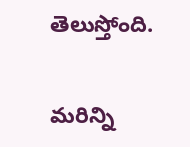తెలుస్తోంది.

మరిన్ని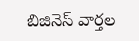బిజినెస్ వార్తల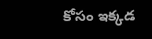కోసం ఇక్కడ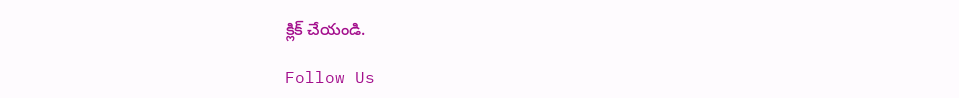క్లిక్ చేయండి.

Follow Us